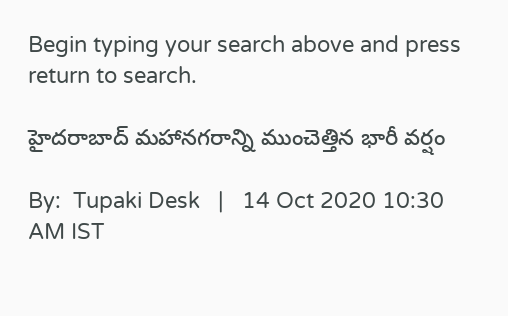Begin typing your search above and press return to search.

హైదరాబాద్ మహానగరాన్ని ముంచెత్తిన భారీ వర్షం

By:  Tupaki Desk   |   14 Oct 2020 10:30 AM IST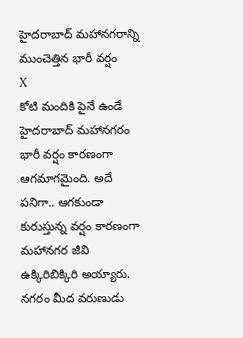హైదరాబాద్ మహానగరాన్ని ముంచెత్తిన భారీ వర్షం
X
కోటి మందికి పైనే ఉండే హైదరాబాద్ మహానగరం భారీ వర్షం కారణంగా ఆగమాగమైంది. అదే పనిగా.. ఆగకుండా కురుస్తున్న వర్షం కారణంగా మహానగర జీవి ఉక్కిరిబిక్కిరి అయ్యారు. నగరం మీద వరుణుడు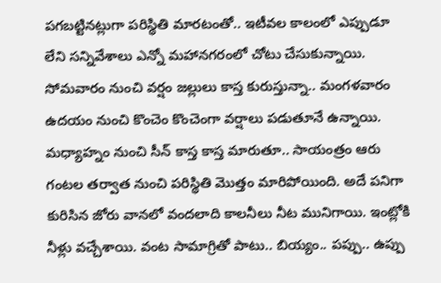పగబట్టినట్లుగా పరిస్థితి మారటంతో.. ఇటీవల కాలంలో ఎప్పుడూ లేని సన్నివేశాలు ఎన్నో మహానగరంలో చోటు చేసుకున్నాయి. సోమవారం నుంచి వర్షం జల్లులు కాస్త కురుస్తున్నా.. మంగళవారం ఉదయం నుంచి కొంచెం కొంచెంగా వర్షాలు పడుతూనే ఉన్నాయి. మధ్యాహ్నం నుంచి సీన్ కాస్త కాస్త మారుతూ.. సాయంత్రం ఆరు గంటల తర్వాత నుంచి పరిస్థితి మొత్తం మారిపోయింది. అదే పనిగా కురిసిన జోరు వానలో వందలాది కాలనీలు నీట మునిగాయి. ఇంట్లోకి నీళ్లు వచ్చేశాయి. వంట సామాగ్రితో పాటు.. బియ్యం.. పప్పు.. ఉప్పు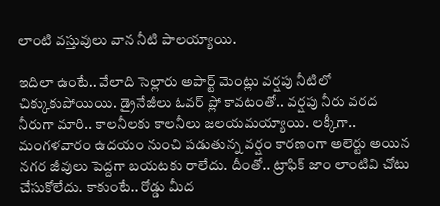లాంటి వస్తువులు వాన నీటి పాలయ్యాయి.

ఇదిలా ఉంటే.. వేలాది సెల్లారు అపార్ట్ మెంట్లు వర్షపు నీటిలో చిక్కుకుపోయియి. డ్రైనేజీలు ఓవర్ ప్లో కావటంతో.. వర్షపు నీరు వరద నీరుగా మారి.. కాలనీలకు కాలనీలు జలయమయ్యాయి. లక్కీగా.. మంగళవారం ఉదయం నుంచి పడుతున్న వర్షం కారణంగా అలెర్టు అయిన నగర జీవులు పెద్దగా బయటకు రాలేదు. దీంతో.. ట్రాఫిక్ జాం లాంటివి చోటు చేసుకోలేదు. కాకుంటే.. రోడ్డు మీద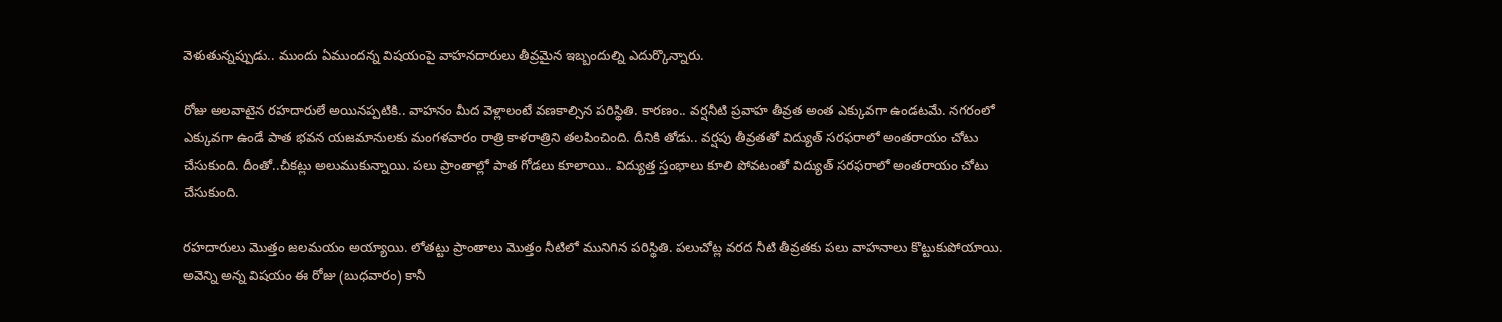వెళుతున్నప్పుడు.. ముందు ఏముందన్న విషయంపై వాహనదారులు తీవ్రమైన ఇబ్బందుల్ని ఎదుర్కొన్నారు.

రోజు అలవాటైన రహదారులే అయినప్పటికి.. వాహనం మీద వెళ్లాలంటే వణకాల్సిన పరిస్థితి. కారణం.. వర్షనీటి ప్రవాహ తీవ్రత అంత ఎక్కువగా ఉండటమే. నగరంలో ఎక్కువగా ఉండే పాత భవన యజమానులకు మంగళవారం రాత్రి కాళరాత్రిని తలపించింది. దీనికి తోడు.. వర్షపు తీవ్రతతో విద్యుత్ సరఫరాలో అంతరాయం చోటు చేసుకుంది. దీంతో..చీకట్లు అలుముకున్నాయి. పలు ప్రాంతాల్లో పాత గోడలు కూలాయి.. విద్యుత్త స్తంభాలు కూలి పోవటంతో విద్యుత్ సరఫరాలో అంతరాయం చోటు చేసుకుంది.

రహదారులు మొత్తం జలమయం అయ్యాయి. లోతట్టు ప్రాంతాలు మొత్తం నీటిలో మునిగిన పరిస్థితి. పలుచోట్ల వరద నీటి తీవ్రతకు పలు వాహనాలు కొట్టుకుపోయాయి. అవెన్ని అన్న విషయం ఈ రోజు (బుధవారం) కానీ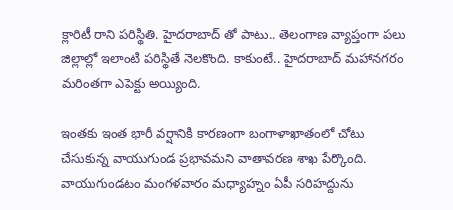క్లారిటీ రాని పరిస్థితి. హైదరాబాద్ తో పాటు.. తెలంగాణ వ్యాప్తంగా పలు జిల్లాల్లో ఇలాంటి పరిస్థితే నెలకొంది. కాకుంటే.. హైదరాబాద్ మహానగరం మరింతగా ఎపెక్టు అయ్యింది.

ఇంతకు ఇంత భారీ వర్షానికి కారణంగా బంగాళాఖాతంలో చోటు చేసుకున్న వాయుగుండ ప్రభావమని వాతావరణ శాఖ పేర్కొంది. వాయుగుండటం మంగళవారం మధ్యాహ్నం ఏపీ సరిహద్దును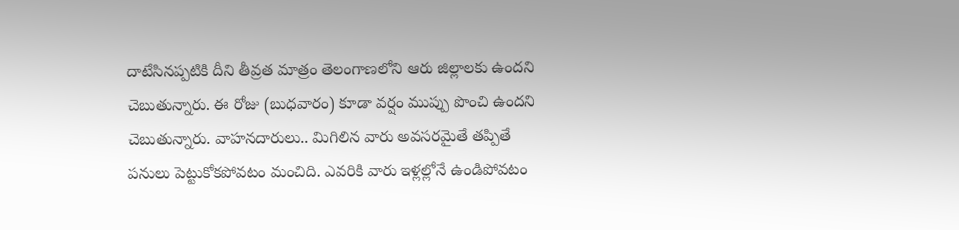దాటేసినప్పటికి దీని తీవ్రత మాత్రం తెలంగాణలోని ఆరు జిల్లాలకు ఉందని చెబుతున్నారు. ఈ రోజు (బుధవారం) కూడా వర్షం ముప్పు పొంచి ఉందని చెబుతున్నారు. వాహనదారులు.. మిగిలిన వారు అవసరమైతే తప్పితే పనులు పెట్టుకోకపోవటం మంచిది. ఎవరికి వారు ఇళ్లల్లోనే ఉండిపోవటం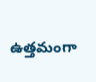ఉత్తమంగా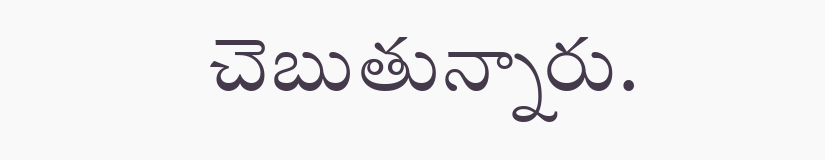చెబుతున్నారు.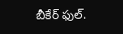బీకేర్ ఫుల్.